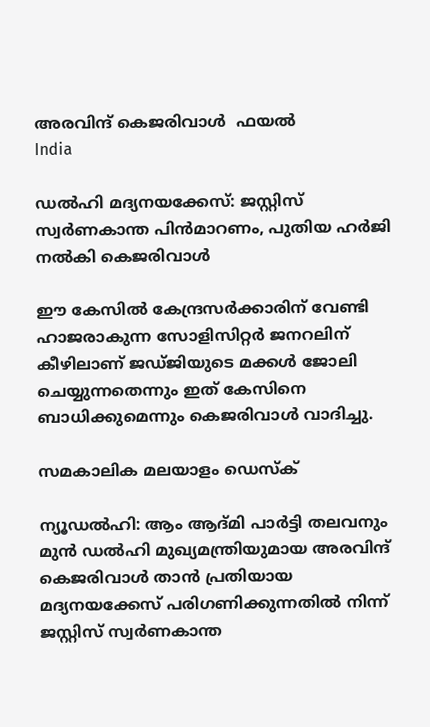അരവിന്ദ് കെജരിവാള്‍  ഫയല്‍
India

ഡല്‍ഹി മദ്യനയക്കേസ്: ജസ്റ്റിസ് സ്വര്‍ണകാന്ത പിന്‍മാറണം, പുതിയ ഹര്‍ജി നല്‍കി കെജരിവാള്‍

ഈ കേസില്‍ കേന്ദ്രസര്‍ക്കാരിന് വേണ്ടി ഹാജരാകുന്ന സോളിസിറ്റര്‍ ജനറലിന് കീഴിലാണ് ജഡ്ജിയുടെ മക്കള്‍ ജോലി ചെയ്യുന്നതെന്നും ഇത് കേസിനെ ബാധിക്കുമെന്നും കെജരിവാള്‍ വാദിച്ചു.

സമകാലിക മലയാളം ഡെസ്ക്

ന്യൂഡല്‍ഹി: ആം ആദ്മി പാര്‍ട്ടി തലവനും മുന്‍ ഡല്‍ഹി മുഖ്യമന്ത്രിയുമായ അരവിന്ദ് കെജരിവാള്‍ താന്‍ പ്രതിയായ മദ്യനയക്കേസ് പരിഗണിക്കുന്നതില്‍ നിന്ന് ജസ്റ്റിസ് സ്വര്‍ണകാന്ത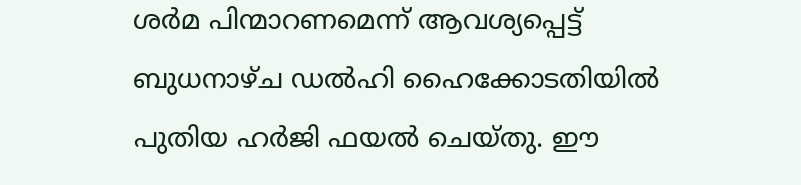ശര്‍മ പിന്മാറണമെന്ന് ആവശ്യപ്പെട്ട് ബുധനാഴ്ച ഡല്‍ഹി ഹൈക്കോടതിയില്‍ പുതിയ ഹര്‍ജി ഫയല്‍ ചെയ്തു. ഈ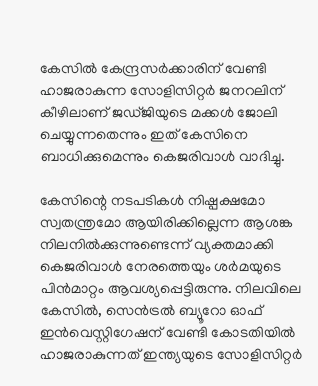കേസില്‍ കേന്ദ്രസര്‍ക്കാരിന് വേണ്ടി ഹാജരാകുന്ന സോളിസിറ്റര്‍ ജനറലിന് കീഴിലാണ് ജഡ്ജിയുടെ മക്കള്‍ ജോലി ചെയ്യുന്നതെന്നും ഇത് കേസിനെ ബാധിക്കുമെന്നും കെജരിവാള്‍ വാദിച്ചു.

കേസിന്റെ നടപടികള്‍ നിഷ്പക്ഷമോ സ്വതന്ത്രമോ ആയിരിക്കില്ലെന്ന ആശങ്ക നിലനില്‍ക്കുന്നുണ്ടെന്ന് വ്യക്തമാക്കി കെജരിവാള്‍ നേരത്തെയും ശര്‍മയുടെ പിന്‍മാറ്റം ആവശ്യപ്പെട്ടിരുന്നു. നിലവിലെ കേസില്‍, സെന്‍ട്രല്‍ ബ്യൂറോ ഓഫ് ഇന്‍വെസ്റ്റിഗേഷന് വേണ്ടി കോടതിയില്‍ ഹാജരാകുന്നത് ഇന്ത്യയുടെ സോളിസിറ്റര്‍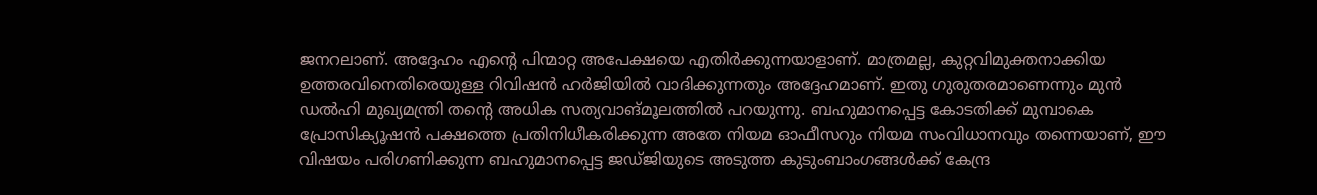ജനറലാണ്. അദ്ദേഹം എന്റെ പിന്മാറ്റ അപേക്ഷയെ എതിര്‍ക്കുന്നയാളാണ്. മാത്രമല്ല, കുറ്റവിമുക്തനാക്കിയ ഉത്തരവിനെതിരെയുള്ള റിവിഷന്‍ ഹര്‍ജിയില്‍ വാദിക്കുന്നതും അദ്ദേഹമാണ്. ഇതു ഗുരുതരമാണെന്നും മുന്‍ ഡല്‍ഹി മുഖ്യമന്ത്രി തന്റെ അധിക സത്യവാങ്മൂലത്തില്‍ പറയുന്നു. ബഹുമാനപ്പെട്ട കോടതിക്ക് മുമ്പാകെ പ്രോസിക്യൂഷന്‍ പക്ഷത്തെ പ്രതിനിധീകരിക്കുന്ന അതേ നിയമ ഓഫീസറും നിയമ സംവിധാനവും തന്നെയാണ്, ഈ വിഷയം പരിഗണിക്കുന്ന ബഹുമാനപ്പെട്ട ജഡ്ജിയുടെ അടുത്ത കുടുംബാംഗങ്ങള്‍ക്ക് കേന്ദ്ര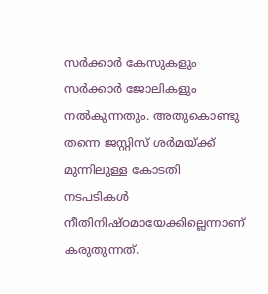സര്‍ക്കാര്‍ കേസുകളും സര്‍ക്കാര്‍ ജോലികളും നല്‍കുന്നതും. അതുകൊണ്ടു തന്നെ ജസ്റ്റിസ് ശര്‍മയ്ക്ക് മുന്നിലുള്ള കോടതി നടപടികള്‍ നീതിനിഷ്ഠമായേക്കില്ലെന്നാണ് കരുതുന്നത്.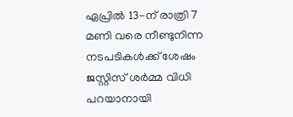ഏപ്രില്‍ 13-ന് രാത്രി 7 മണി വരെ നീണ്ടുനിന്ന നടപടികള്‍ക്ക് ശേഷം ജസ്റ്റിസ് ശര്‍മ്മ വിധി പറയാനായി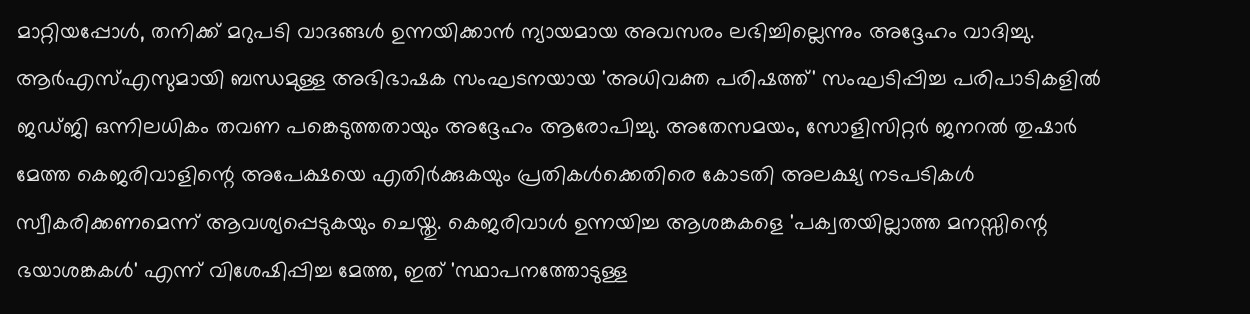മാറ്റിയപ്പോള്‍, തനിക്ക് മറുപടി വാദങ്ങള്‍ ഉന്നയിക്കാന്‍ ന്യായമായ അവസരം ലഭിച്ചില്ലെന്നും അദ്ദേഹം വാദിച്ചു. ആര്‍എസ്എസുമായി ബന്ധമുള്ള അഭിഭാഷക സംഘടനയായ 'അധിവക്ത പരിഷത്ത്' സംഘടിപ്പിച്ച പരിപാടികളില്‍ ജഡ്ജി ഒന്നിലധികം തവണ പങ്കെടുത്തതായും അദ്ദേഹം ആരോപിച്ചു. അതേസമയം, സോളിസിറ്റര്‍ ജനറല്‍ തുഷാര്‍ മേത്ത കെജരിവാളിന്റെ അപേക്ഷയെ എതിര്‍ക്കുകയും പ്രതികള്‍ക്കെതിരെ കോടതി അലക്ഷ്യ നടപടികള്‍ സ്വീകരിക്കണമെന്ന് ആവശ്യപ്പെടുകയും ചെയ്തു. കെജരിവാള്‍ ഉന്നയിച്ച ആശങ്കകളെ 'പക്വതയില്ലാത്ത മനസ്സിന്റെ ഭയാശങ്കകള്‍' എന്ന് വിശേഷിപ്പിച്ച മേത്ത, ഇത് 'സ്ഥാപനത്തോടുള്ള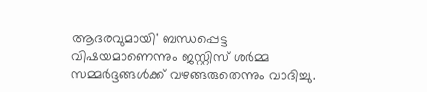ആദരവുമായി' ബന്ധപ്പെട്ട വിഷയമാണെന്നും ജസ്റ്റിസ് ശര്‍മ്മ സമ്മര്‍ദ്ദങ്ങള്‍ക്ക് വഴങ്ങരുതെന്നും വാദിച്ചു.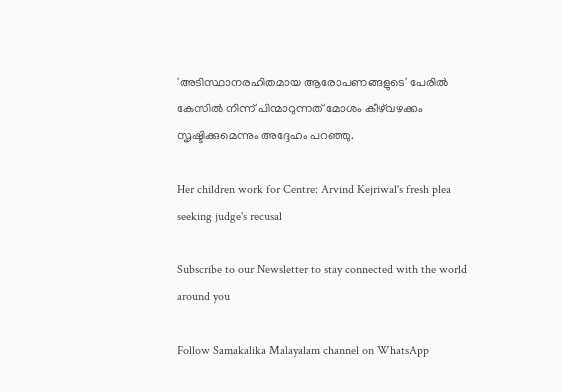'അടിസ്ഥാനരഹിതമായ ആരോപണങ്ങളുടെ' പേരില്‍ കേസില്‍ നിന്ന് പിന്മാറുന്നത് മോശം കീഴ്‌വഴക്കം സൃഷ്ടിക്കുമെന്നും അദ്ദേഹം പറഞ്ഞു.

Her children work for Centre: Arvind Kejriwal's fresh plea seeking judge's recusal

Subscribe to our Newsletter to stay connected with the world around you

Follow Samakalika Malayalam channel on WhatsApp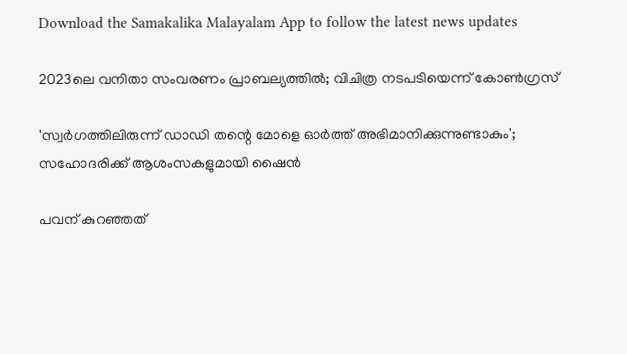Download the Samakalika Malayalam App to follow the latest news updates

2023ലെ വനിതാ സംവരണം പ്രാബല്യത്തില്‍; വിചിത്ര നടപടിയെന്ന് കോണ്‍ഗ്രസ്

'സ്വർഗത്തിലിരുന്ന് ഡാഡി തന്റെ മോളെ ഓർത്ത് അഭിമാനിക്കുന്നുണ്ടാകും'; സഹോദരിക്ക് ആശംസകളുമായി ഷൈൻ

പവന് കുറഞ്ഞത്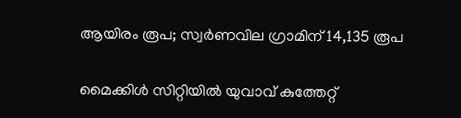ആയിരം രൂപ; സ്വര്‍ണവില ഗ്രാമിന് 14,135 രൂപ

മൈക്കിൾ സിറ്റിയിൽ യുവാവ് കുത്തേറ്റ്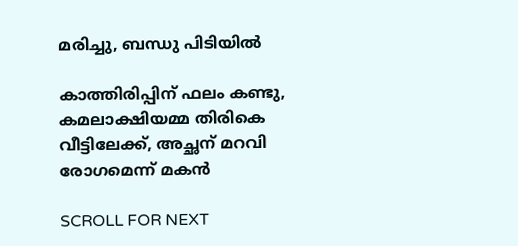മരിച്ചു, ബന്ധു പിടിയിൽ

കാത്തിരിപ്പിന് ഫലം കണ്ടു, കമലാക്ഷിയമ്മ തിരികെ വീട്ടിലേക്ക്, അച്ഛന് മറവി രോഗമെന്ന് മകൻ

SCROLL FOR NEXT